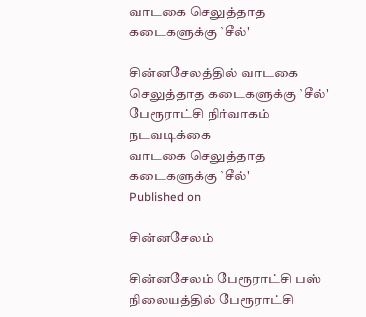வாடகை செலுத்தாத கடைகளுக்கு `சீல்'

சின்னசேலத்தில் வாடகை செலுத்தாத கடைகளுக்கு `சீல்' பேரூராட்சி நிர்வாகம் நடவடிக்கை
வாடகை செலுத்தாத கடைகளுக்கு `சீல்'
Published on

சின்னசேலம்

சின்னசேலம் பேரூராட்சி பஸ் நிலையத்தில் பேரூராட்சி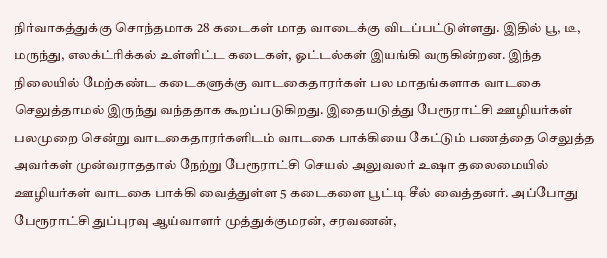நிர்வாகத்துக்கு சொந்தமாக 28 கடைகள் மாத வாடைக்கு விடப்பட்டுள்ளது. இதில் பூ, டீ, மருந்து, எலக்ட்ரிக்கல் உள்ளிட்ட கடைகள், ஓட்டல்கள் இயங்கி வருகின்றன. இந்த நிலையில் மேற்கண்ட கடைகளுக்கு வாடகைதாரர்கள் பல மாதங்களாக வாடகை செலுத்தாமல் இருந்து வந்ததாக கூறப்படுகிறது. இதையடுத்து பேரூராட்சி ஊழியர்கள் பலமுறை சென்று வாடகைதாரர்களிடம் வாடகை பாக்கியை கேட்டும் பணத்தை செலுத்த அவர்கள் முன்வராததால் நேற்று பேரூராட்சி செயல் அலுவலர் உஷா தலைமையில் ஊழியர்கள் வாடகை பாக்கி வைத்துள்ள 5 கடைகளை பூட்டி சீல் வைத்தனர். அப்போது பேரூராட்சி துப்புரவு ஆய்வாளர் முத்துக்குமரன், சரவணன்,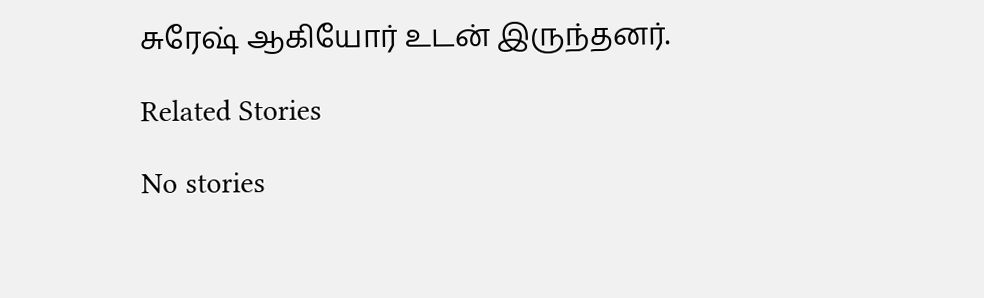சுரேஷ் ஆகியோர் உடன் இருந்தனர்.

Related Stories

No stories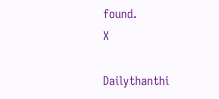found.
X

Dailythanthi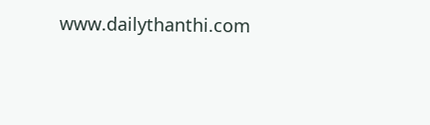www.dailythanthi.com